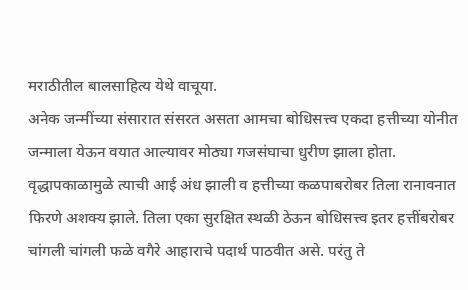मराठीतील बालसाहित्य येथे वाचूया.
अनेक जन्मींच्या संसारात संसरत असता आमचा बोधिसत्त्व एकदा हत्तीच्या योनीत जन्माला येऊन वयात आल्यावर मोठ्या गजसंघाचा धुरीण झाला होता. वृद्धापकाळामुळे त्याची आई अंध झाली व हत्तीच्या कळपाबरोबर तिला रानावनात फिरणे अशक्य झाले. तिला एका सुरक्षित स्थळी ठेऊन बोधिसत्त्व इतर हत्तींबरोबर चांगली चांगली फळे वगैरे आहाराचे पदार्थ पाठवीत असे. परंतु ते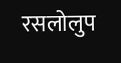रसलोलुप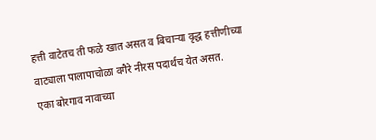हत्ती वाटेतच ती फळे खात असत व बिचाऱ्या वृद्ध हत्तीणीच्या वाट्याला पालापाचोळा वगैरे नीरस पदार्थच येत असत.
एका बोरगाव नावाच्या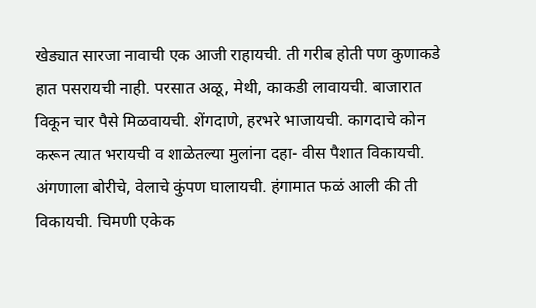खेड्यात सारजा नावाची एक आजी राहायची. ती गरीब होती पण कुणाकडे हात पसरायची नाही. परसात अळू, मेथी, काकडी लावायची. बाजारात विकून चार पैसे मिळवायची. शेंगदाणे, हरभरे भाजायची. कागदाचे कोन करून त्यात भरायची व शाळेतल्या मुलांना दहा- वीस पैशात विकायची. अंगणाला बोरीचे, वेलाचे कुंपण घालायची. हंगामात फळं आली की ती विकायची. चिमणी एकेक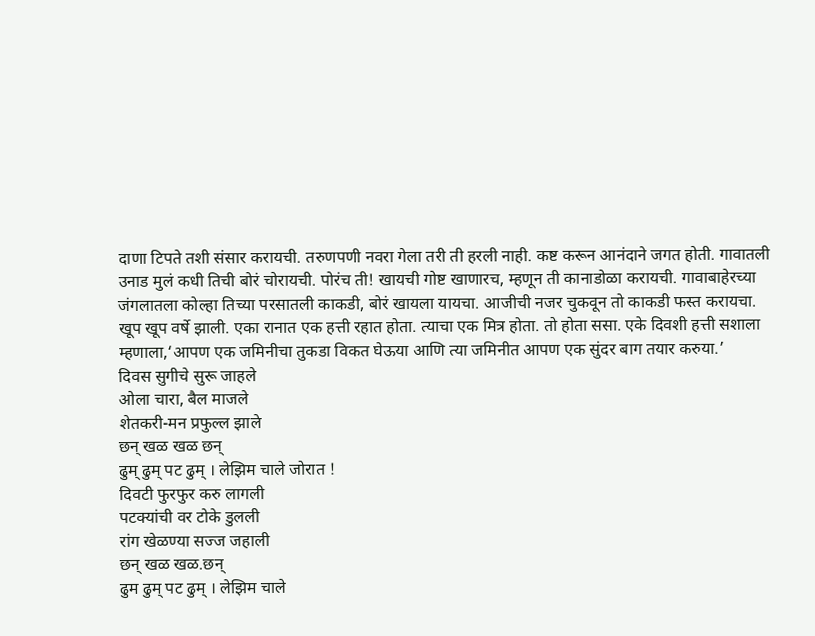दाणा टिपते तशी संसार करायची. तरुणपणी नवरा गेला तरी ती हरली नाही. कष्ट करून आनंदाने जगत होती. गावातली उनाड मुलं कधी तिची बोरं चोरायची. पोरंच ती! खायची गोष्ट खाणारच, म्हणून ती कानाडोळा करायची. गावाबाहेरच्या जंगलातला कोल्हा तिच्या परसातली काकडी, बोरं खायला यायचा. आजीची नजर चुकवून तो काकडी फस्त करायचा.
खूप खूप वर्षे झाली. एका रानात एक हत्ती रहात होता. त्याचा एक मित्र होता. तो होता ससा. एके दिवशी हत्ती सशाला म्हणाला,‘आपण एक जमिनीचा तुकडा विकत घेऊया आणि त्या जमिनीत आपण एक सुंदर बाग तयार करुया.’
दिवस सुगीचे सुरू जाहले
ओला चारा, बैल माजले
शेतकरी-मन प्रफुल्ल झाले
छन् खळ खळ छन्
ढुम् ढुम् पट ढुम् । लेझिम चाले जोरात !
दिवटी फुरफुर करु लागली
पटक्यांची वर टोके डुलली
रांग खेळण्या सज्ज जहाली
छन् खळ खळ.छन्
ढुम ढुम् पट ढुम् । लेझिम चाले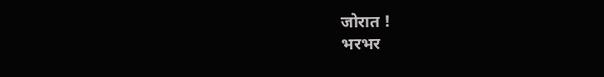जोरात !
भरभर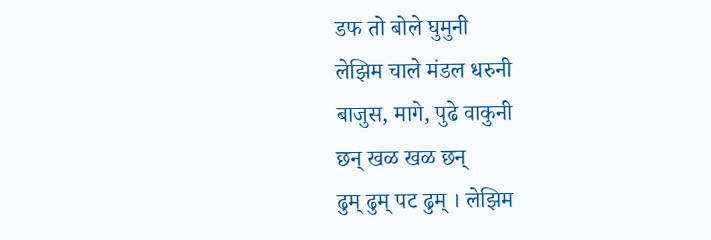डफ तो बोले घुमुनी
लेझिम चाले मंडल धरुनी
बाजुस, मागे, पुढे वाकुनी
छन् खळ खळ छन्
ढुम् ढुम् पट ढुम् । लेझिम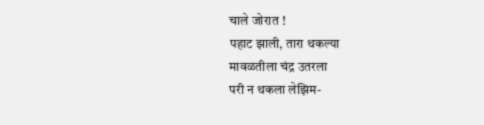चाले जोरात !
पहाट झाली, तारा थकल्या
मावळतीला चंद्र उतरला
परी न थकला लेझिम-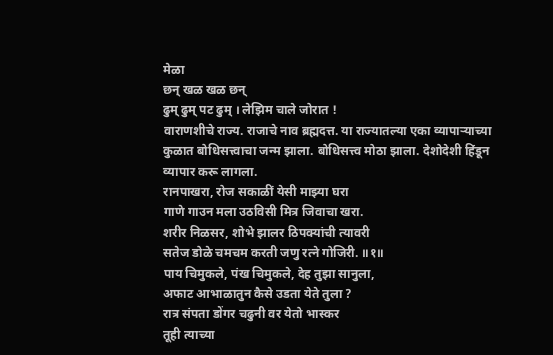मेळा
छन् खळ खळ छन्
ढुम् ढुम् पट ढुम् । लेझिम चाले जोरात !
वाराणशीचे राज्य. राजाचे नाव ब्रह्मदत्त. या राज्यातल्या एका व्यापाऱ्याच्या
कुळात बोधिसत्त्वाचा जन्म झाला. बोधिसत्त्व मोठा झाला. देशोदेशी हिंडून
व्यापार करू लागला.
रानपाखरा, रोज सकाळीं येसी माझ्या घरा
गाणे गाउन मला उठविसी मित्र जिवाचा खरा.
शरीर निळसर, शोभे झालर ठिपक्यांची त्यावरी
सतेज डोळे चमचम करती जणु रत्ने गोजिरी. ॥१॥
पाय चिमुकले, पंख चिमुकले, देह तुझा सानुला,
अफाट आभाळातुन कैसे उडता येते तुला ?
रात्र संपता डोंगर चढुनी वर येतो भास्कर
तूही त्याच्या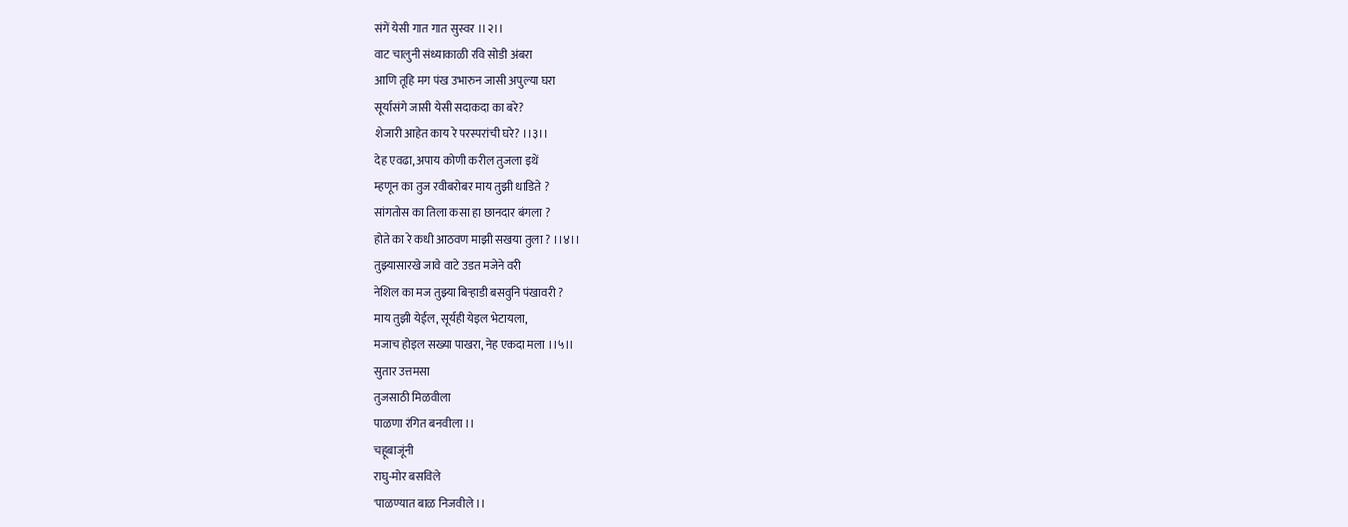संगें येसी गात गात सुस्वर ।।२।।
वाट चालुनी संध्याकाळी रवि सोडी अंबरा
आणि तूहि मग पंख उभारुन जासी अपुल्या घरा
सूर्यासंगे जासी येसी सदाकदा का बरे?
शेजारी आहेत काय रे परस्परांची घरे? ।।३।।
देह एवढा, अपाय कोणी करील तुजला इथें
म्हणून का तुज रवीबरोबर माय तुझी धाडिते ?
सांगतोस का तिला कसा हा छानदार बंगला ?
होते का रे कधी आठवण माझी सखया तुला ? ।।४।।
तुझ्यासारखे जावे वाटे उडत मजेने वरी
नेशिल का मज तुझ्या बिऱ्हाडी बसवुनि पंखावरी ?
माय तुझी येईल, सूर्यही येइल भेटायला,
मजाच होइल सख्या पाखरा, नेह एकदा मला ।।५।।
सुतार उत्तमसा
तुजसाठी मिळवीला
पाळणा रंगित बनवीला ।।
चहूबाजूंनी
राघु-मोर बसविले
'पाळण्यात बाळ निजवीले ।।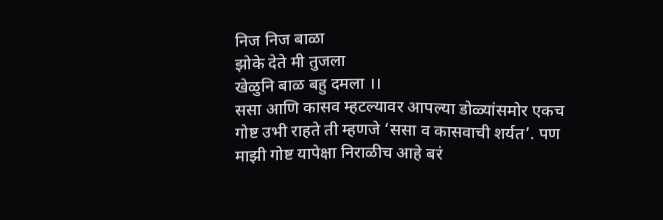निज निज बाळा
झोके देते मी तुजला
खेळुनि बाळ बहु दमला ।।
ससा आणि कासव म्हटल्यावर आपल्या डोळ्यांसमोर एकच गोष्ट उभी राहते ती म्हणजे ‘ससा व कासवाची शर्यत’. पण माझी गोष्ट यापेक्षा निराळीच आहे बरं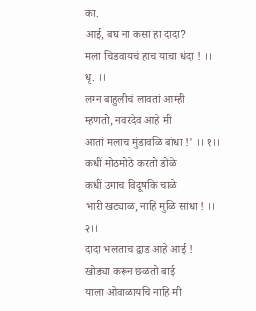का.
आई, बघ ना कसा हा दादा?
मला चिडवायचं हाच याचा धंदा ! ।। धृ. ।।
लग्न बाहुलीचं लावतां आम्ही
म्हणतो, नवरदेव आहे मी
आतां मलाच मुंडावळि बांधा !' ।। १।।
कधीं मोठमोठे करतो डोळे
कधीं उगाच विदूषकि चाळे
भारी खट्याळ, नाहि मुळि साधा ! ।। २।।
दादा भलताच द्वाड आहे आई !
खोड्या करून छळतो बाई
याला ओवाळायचि नाहि मी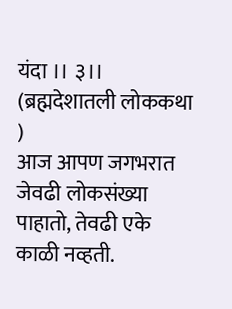यंदा ।। ३।।
(ब्रह्मदेशातली लोककथा )
आज आपण जगभरात जेवढी लोकसंख्या पाहातो, तेवढी एके काळी नव्हती.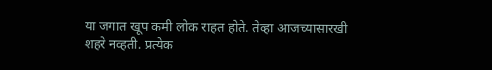या जगात खूप कमी लोक राहत होते. तेव्हा आजच्यासारखी शहरे नव्हती. प्रत्येक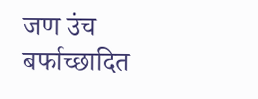जण उंच बर्फाच्छादित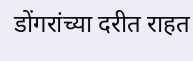डोंगरांच्या दरीत राहत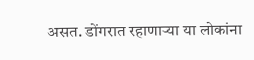असत. डोंगरात रहाणाऱ्या या लोकांना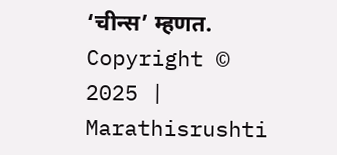‘चीन्स’ म्हणत.
Copyright © 2025 | Marathisrushti